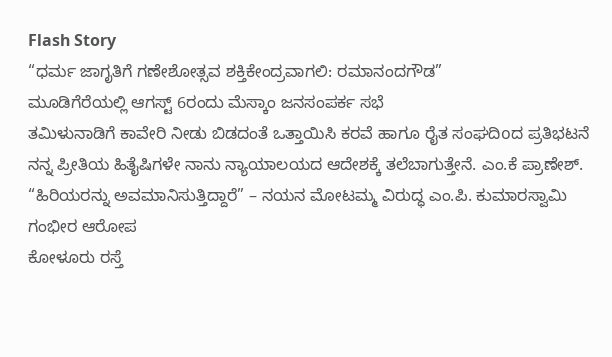Flash Story
“ಧರ್ಮ ಜಾಗೃತಿಗೆ ಗಣೇಶೋತ್ಸವ ಶಕ್ತಿಕೇಂದ್ರವಾಗಲಿ: ರಮಾನಂದಗೌಡ”
ಮೂಡಿಗೆರೆಯಲ್ಲಿ ಆಗಸ್ಟ್ 6ರಂದು ಮೆಸ್ಕಾಂ ಜನಸಂಪರ್ಕ ಸಭೆ
ತಮಿಳುನಾಡಿಗೆ ಕಾವೇರಿ ನೀಡು ಬಿಡದಂತೆ ಒತ್ತಾಯಿಸಿ ಕರವೆ ಹಾಗೂ ರೈತ ಸಂಘದಿoದ ಪ್ರತಿಭಟನೆ
ನನ್ನ ಪ್ರೀತಿಯ ಹಿತೈಷಿಗಳೇ ನಾನು ನ್ಯಾಯಾಲಯದ ಆದೇಶಕ್ಕೆ ತಲೆಬಾಗುತ್ತೇನೆ. ಎಂ.ಕೆ ಪ್ರಾಣೇಶ್.
“ಹಿರಿಯರನ್ನು ಅವಮಾನಿಸುತ್ತಿದ್ದಾರೆ” – ನಯನ ಮೋಟಮ್ಮ ವಿರುದ್ಧ ಎಂ.ಪಿ. ಕುಮಾರಸ್ವಾಮಿ ಗಂಭೀರ ಆರೋಪ
ಕೋಳೂರು ರಸ್ತೆ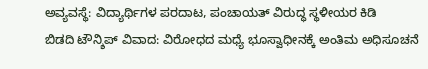ಅವ್ಯವಸ್ಥೆ: ವಿದ್ಯಾರ್ಥಿಗಳ ಪರದಾಟ, ಪಂಚಾಯತ್ ವಿರುದ್ಧ ಸ್ಥಳೀಯರ ಕಿಡಿ
ಬಿಡದಿ ಟೌನ್ಶಿಪ್ ವಿವಾದ: ವಿರೋಧದ ಮಧ್ಯೆ ಭೂಸ್ವಾಧೀನಕ್ಕೆ ಅಂತಿಮ ಅಧಿಸೂಚನೆ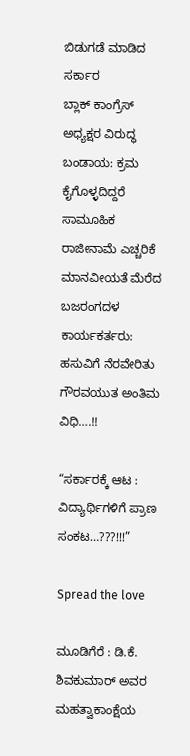ಬಿಡುಗಡೆ ಮಾಡಿದ ಸರ್ಕಾರ
ಬ್ಲಾಕ್ ಕಾಂಗ್ರೆಸ್ ಅಧ್ಯಕ್ಷರ ವಿರುದ್ಧ ಬಂಡಾಯ: ಕ್ರಮ ಕೈಗೊಳ್ಳದಿದ್ದರೆ ಸಾಮೂಹಿಕ ರಾಜೀನಾಮೆ ಎಚ್ಚರಿಕೆ
ಮಾನವೀಯತೆ ಮೆರೆದ ಬಜರಂಗದಳ ಕಾರ್ಯಕರ್ತರು: ಹಸುವಿಗೆ ನೆರವೇರಿತು ಗೌರವಯುತ ಅಂತಿಮ ವಿಧಿ….!!

“ಸರ್ಕಾರಕ್ಕೆ ಆಟ : ವಿದ್ಯಾರ್ಥಿಗಳಿಗೆ ಪ್ರಾಣ ಸಂಕಟ…???!!!”

Spread the love

ಮೂಡಿಗೆರೆ : ಡಿ.ಕೆ. ಶಿವಕುಮಾರ್‌ ಅವರ ಮಹತ್ವಾಕಾಂಕ್ಷೆಯ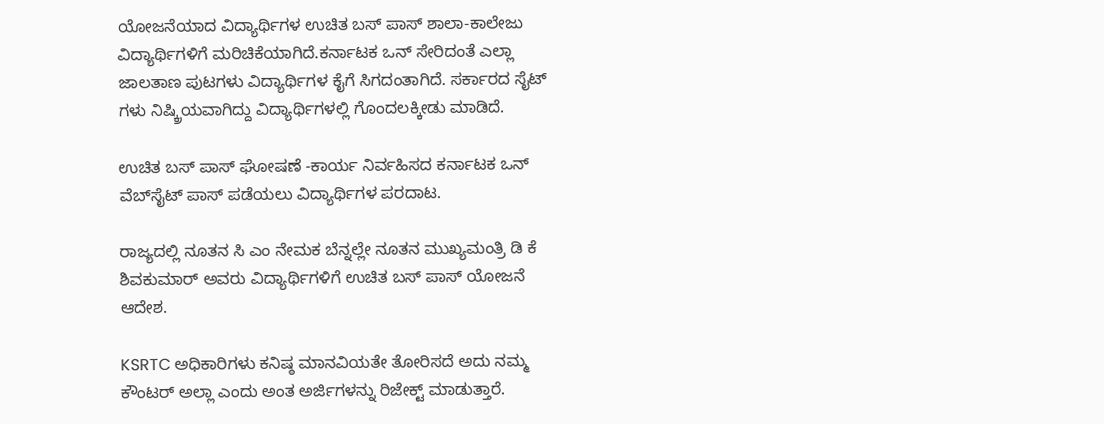ಯೋಜನೆಯಾದ ವಿದ್ಯಾರ್ಥಿಗಳ ಉಚಿತ ಬಸ್‌ ಪಾಸ್‌ ಶಾಲಾ-ಕಾಲೇಜು ವಿದ್ಯಾರ್ಥಿಗಳಿಗೆ ಮರಿಚಿಕೆಯಾಗಿದೆ.ಕರ್ನಾಟಕ ಒನ್‌ ಸೇರಿದಂತೆ ಎಲ್ಲಾ ಜಾಲತಾಣ ಪುಟಗಳು ವಿದ್ಯಾರ್ಥಿಗಳ ಕೈಗೆ ಸಿಗದಂತಾಗಿದೆ. ಸರ್ಕಾರದ ಸೈಟ್‌ ಗಳು ನಿಷ್ಕ್ರಿಯವಾಗಿದ್ದು ವಿದ್ಯಾರ್ಥಿಗಳಲ್ಲಿ ಗೊಂದಲಕ್ಕೀಡು ಮಾಡಿದೆ.

ಉಚಿತ ಬಸ್ ಪಾಸ್ ಘೋಷಣೆ -ಕಾರ್ಯ ನಿರ್ವಹಿಸದ ಕರ್ನಾಟಕ ಒನ್ ವೆಬ್‌ಸೈಟ್ ಪಾಸ್ ಪಡೆಯಲು ವಿದ್ಯಾರ್ಥಿಗಳ ಪರದಾಟ.

ರಾಜ್ಯದಲ್ಲಿ ನೂತನ ಸಿ ಎಂ ನೇಮಕ ಬೆನ್ನಲ್ಲೇ ನೂತನ ಮುಖ್ಯಮಂತ್ರಿ ಡಿ ಕೆ ಶಿವಕುಮಾರ್ ಅವರು ವಿದ್ಯಾರ್ಥಿಗಳಿಗೆ ಉಚಿತ ಬಸ್ ಪಾಸ್ ಯೋಜನೆ ಆದೇಶ.

KSRTC ಅಧಿಕಾರಿಗಳು ಕನಿಷ್ಠ ಮಾನವಿಯತೇ ತೋರಿಸದೆ ಅದು ನಮ್ಮ ಕೌಂಟರ್ ಅಲ್ಲಾ ಎಂದು ಅಂತ ಅರ್ಜಿಗಳನ್ನು ರಿಜೇಕ್ಟ್ ಮಾಡುತ್ತಾರೆ.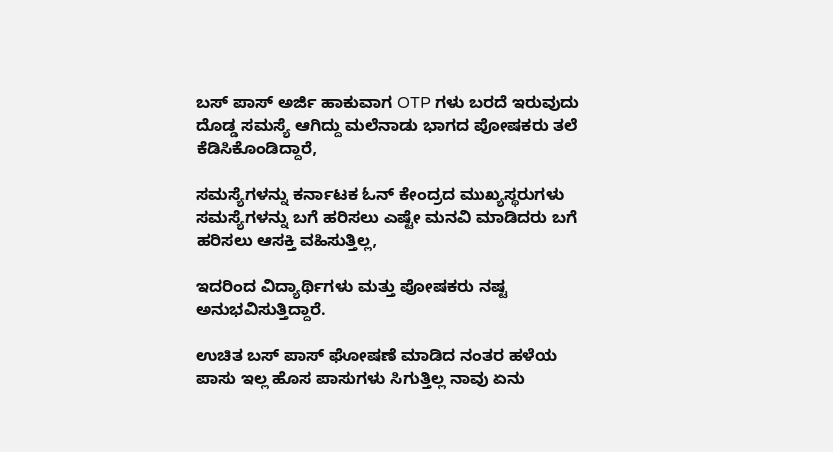ಬಸ್ ಪಾಸ್ ಅರ್ಜಿ ಹಾಕುವಾಗ OTP ಗಳು ಬರದೆ ಇರುವುದು ದೊಡ್ಡ ಸಮಸ್ಯೆ ಆಗಿದ್ದು ಮಲೆನಾಡು ಭಾಗದ ಪೋಷಕರು ತಲೆ ಕೆಡಿಸಿಕೊಂಡಿದ್ದಾರೆ,

ಸಮಸ್ಯೆಗಳನ್ನು ಕರ್ನಾಟಕ ಓನ್ ಕೇಂದ್ರದ ಮುಖ್ಯಸ್ಥರುಗಳು ಸಮಸ್ಯೆಗಳನ್ನು ಬಗೆ ಹರಿಸಲು ಎಷ್ಟೇ ಮನವಿ ಮಾಡಿದರು ಬಗೆ ಹರಿಸಲು ಆಸಕ್ತಿ ವಹಿಸುತ್ತಿಲ್ಲ,

ಇದರಿಂದ ವಿದ್ಯಾರ್ಥಿಗಳು ಮತ್ತು ಪೋಷಕರು ನಷ್ಟ ಅನುಭವಿಸುತ್ತಿದ್ದಾರೆ.

ಉಚಿತ ಬಸ್ ಪಾಸ್ ಘೋಷಣೆ ಮಾಡಿದ ನಂತರ ಹಳೆಯ ಪಾಸು ಇಲ್ಲ ಹೊಸ ಪಾಸುಗಳು ಸಿಗುತ್ತಿಲ್ಲ ನಾವು ಏನು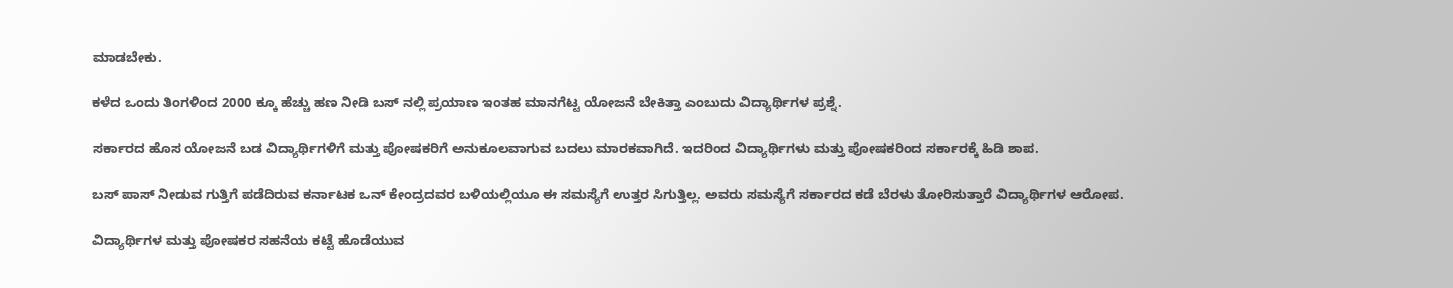ಮಾಡಬೇಕು.

ಕಳೆದ ಒಂದು ತಿಂಗಳಿಂದ 2000 ಕ್ಕೂ ಹೆಚ್ಚು ಹಣ ನೀಡಿ ಬಸ್ ನಲ್ಲಿ ಪ್ರಯಾಣ ಇಂತಹ ಮಾನಗೆಟ್ಟ ಯೋಜನೆ ಬೇಕಿತ್ತಾ ಎಂಬುದು ವಿದ್ಯಾರ್ಥಿಗಳ ಪ್ರಶ್ನೆ.

ಸರ್ಕಾರದ ಹೊಸ ಯೋಜನೆ ಬಡ ವಿದ್ಯಾರ್ಥಿಗಳಿಗೆ ಮತ್ತು ಪೋಷಕರಿಗೆ ಅನುಕೂಲವಾಗುವ ಬದಲು ಮಾರಕವಾಗಿದೆ. ಇದರಿಂದ ವಿದ್ಯಾರ್ಥಿಗಳು ಮತ್ತು ಪೋಷಕರಿಂದ ಸರ್ಕಾರಕ್ಕೆ ಹಿಡಿ ಶಾಪ.

ಬಸ್ ಪಾಸ್ ನೀಡುವ ಗುತ್ತಿಗೆ ಪಡೆದಿರುವ ಕರ್ನಾಟಕ ಒನ್ ಕೇಂದ್ರದವರ ಬಳಿಯಲ್ಲಿಯೂ ಈ ಸಮಸ್ಯೆಗೆ ಉತ್ತರ ಸಿಗುತ್ತಿಲ್ಲ. ಅವರು ಸಮಸ್ಯೆಗೆ ಸರ್ಕಾರದ ಕಡೆ ಬೆರಳು ತೋರಿಸುತ್ತಾರೆ ವಿದ್ಯಾರ್ಥಿಗಳ ಆರೋಪ.

ವಿದ್ಯಾರ್ಥಿಗಳ ಮತ್ತು ಪೋಷಕರ ಸಹನೆಯ ಕಟ್ಟೆ ಹೊಡೆಯುವ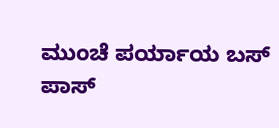ಮುಂಚೆ ಪರ್ಯಾಯ ಬಸ್ ಪಾಸ್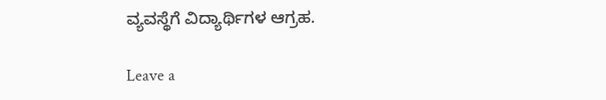ವ್ಯವಸ್ಥೆಗೆ ವಿದ್ಯಾರ್ಥಿಗಳ ಆಗ್ರಹ.

Leave a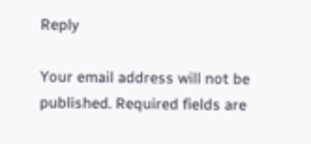Reply

Your email address will not be published. Required fields are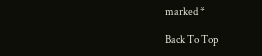marked *

Back To Top